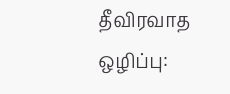தீவிரவாத ஒழிப்பு: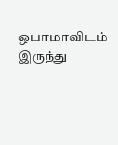ஒபாமாவிடம் இருந்து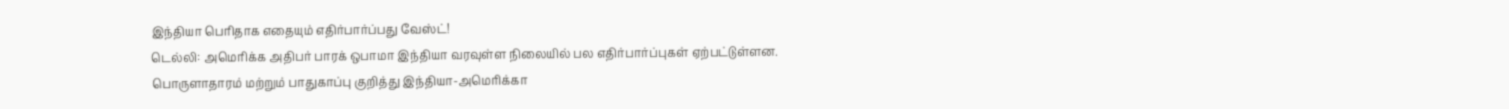இந்தியா பெரிதாக எதையும் எதிர்பார்ப்பது வேஸ்ட்!
டெல்லி: அமெரிக்க அதிபர் பாரக் ஒபாமா இந்தியா வரவுள்ள நிலையில் பல எதிர்பார்ப்புகள் ஏற்பட்டுள்ளன. பொருளாதாரம் மற்றும் பாதுகாப்பு குறித்து இந்தியா-அமெரிக்கா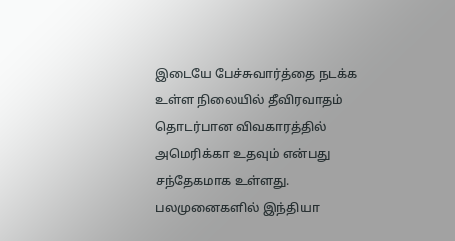இடையே பேச்சுவார்த்தை நடக்க உள்ள நிலையில் தீவிரவாதம் தொடர்பான விவகாரத்தில் அமெரிக்கா உதவும் என்பது சந்தேகமாக உள்ளது.
பலமுனைகளில் இந்தியா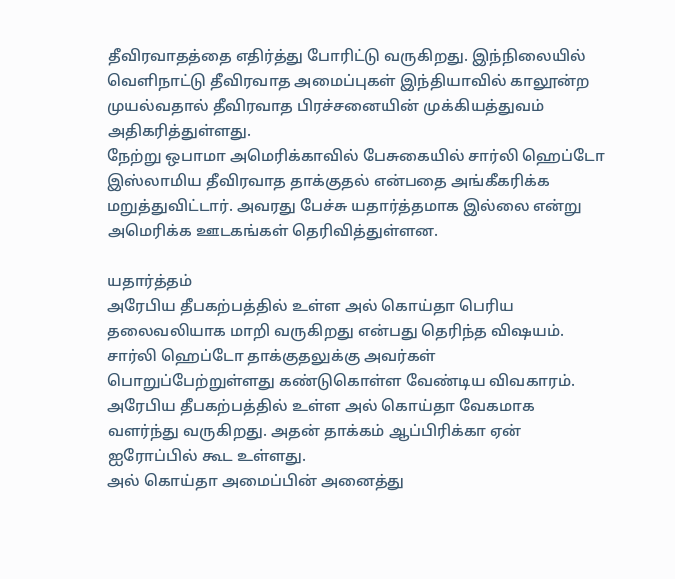தீவிரவாதத்தை எதிர்த்து போரிட்டு வருகிறது. இந்நிலையில் வெளிநாட்டு தீவிரவாத அமைப்புகள் இந்தியாவில் காலூன்ற முயல்வதால் தீவிரவாத பிரச்சனையின் முக்கியத்துவம் அதிகரித்துள்ளது.
நேற்று ஒபாமா அமெரிக்காவில் பேசுகையில் சார்லி ஹெப்டோ இஸ்லாமிய தீவிரவாத தாக்குதல் என்பதை அங்கீகரிக்க மறுத்துவிட்டார். அவரது பேச்சு யதார்த்தமாக இல்லை என்று அமெரிக்க ஊடகங்கள் தெரிவித்துள்ளன.

யதார்த்தம்
அரேபிய தீபகற்பத்தில் உள்ள அல் கொய்தா பெரிய தலைவலியாக மாறி வருகிறது என்பது தெரிந்த விஷயம். சார்லி ஹெப்டோ தாக்குதலுக்கு அவர்கள் பொறுப்பேற்றுள்ளது கண்டுகொள்ள வேண்டிய விவகாரம். அரேபிய தீபகற்பத்தில் உள்ள அல் கொய்தா வேகமாக வளர்ந்து வருகிறது. அதன் தாக்கம் ஆப்பிரிக்கா ஏன் ஐரோப்பில் கூட உள்ளது.
அல் கொய்தா அமைப்பின் அனைத்து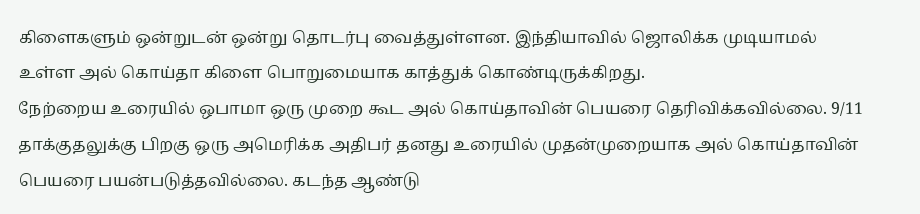கிளைகளும் ஒன்றுடன் ஒன்று தொடர்பு வைத்துள்ளன. இந்தியாவில் ஜொலிக்க முடியாமல் உள்ள அல் கொய்தா கிளை பொறுமையாக காத்துக் கொண்டிருக்கிறது.
நேற்றைய உரையில் ஒபாமா ஒரு முறை கூட அல் கொய்தாவின் பெயரை தெரிவிக்கவில்லை. 9/11 தாக்குதலுக்கு பிறகு ஒரு அமெரிக்க அதிபர் தனது உரையில் முதன்முறையாக அல் கொய்தாவின் பெயரை பயன்படுத்தவில்லை. கடந்த ஆண்டு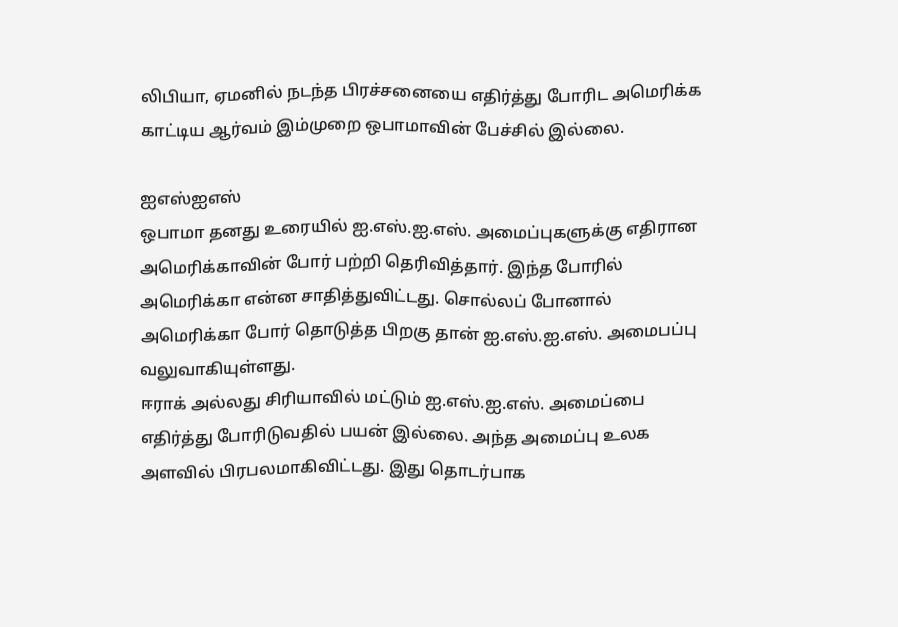லிபியா, ஏமனில் நடந்த பிரச்சனையை எதிர்த்து போரிட அமெரிக்க காட்டிய ஆர்வம் இம்முறை ஒபாமாவின் பேச்சில் இல்லை.

ஐஎஸ்ஐஎஸ்
ஒபாமா தனது உரையில் ஐ.எஸ்.ஐ.எஸ். அமைப்புகளுக்கு எதிரான அமெரிக்காவின் போர் பற்றி தெரிவித்தார். இந்த போரில் அமெரிக்கா என்ன சாதித்துவிட்டது. சொல்லப் போனால் அமெரிக்கா போர் தொடுத்த பிறகு தான் ஐ.எஸ்.ஐ.எஸ். அமைபப்பு வலுவாகியுள்ளது.
ஈராக் அல்லது சிரியாவில் மட்டும் ஐ.எஸ்.ஐ.எஸ். அமைப்பை எதிர்த்து போரிடுவதில் பயன் இல்லை. அந்த அமைப்பு உலக அளவில் பிரபலமாகிவிட்டது. இது தொடர்பாக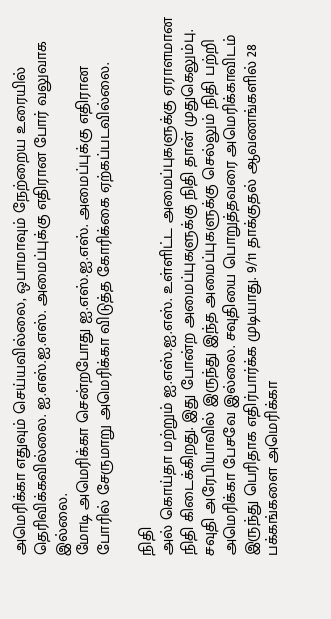அமெரிக்கா எதுவும் செய்யவில்லை, ஒபாமாவும் நேற்றைய உரையில் தெரிவிக்கவில்லை. ஐ.எஸ்.ஐ.எஸ். அமைப்புக்கு எதிரான போர் வலுவாக இல்லை.
மோடி அமெரிக்கா சென்றபோது ஐ.எஸ்.ஐ.எஸ். அமைப்புக்கு எதிரான போரில் சேருமாறு அமெரிக்கா விடுத்த கோரிக்கை ஏற்கப்படவில்லை.

நிதி
அல் கொய்தா மற்றும் ஐ.எஸ்.ஐ.எஸ். உள்ளிட்ட அமைப்புகளுக்கு ஏராளமான நிதி கிடைக்கிறது. இது போன்ற அமைப்புகளுக்கு நிதி தான் முதுகெலும்பு. சவுதி அரேபியாவில் இருந்து இந்த அமைப்புகளுக்கு செல்லும் நிதி பற்றி அமெரிக்கா பேசவே இல்லை. சவுதியை பொறுத்தவரை அமெரிக்காவிடம் இருந்து பெரிதாக எதிர்பார்க்க முடியாது. 9/11 தாக்குதல் ஆவணங்களில் 28 பக்கங்களை அமெரிக்கா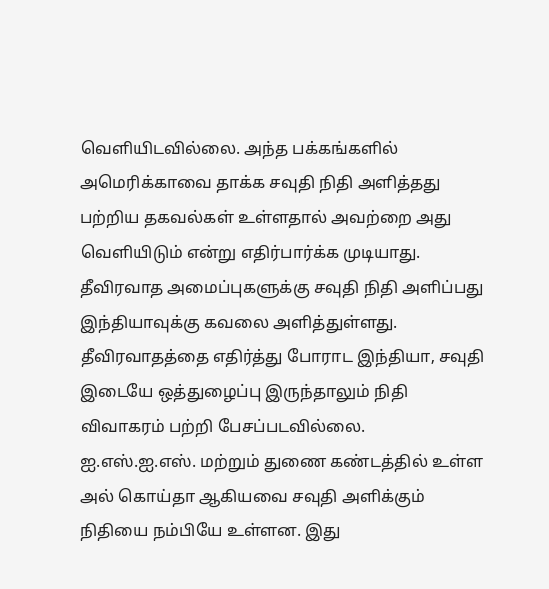வெளியிடவில்லை. அந்த பக்கங்களில் அமெரிக்காவை தாக்க சவுதி நிதி அளித்தது பற்றிய தகவல்கள் உள்ளதால் அவற்றை அது வெளியிடும் என்று எதிர்பார்க்க முடியாது.
தீவிரவாத அமைப்புகளுக்கு சவுதி நிதி அளிப்பது இந்தியாவுக்கு கவலை அளித்துள்ளது. தீவிரவாதத்தை எதிர்த்து போராட இந்தியா, சவுதி இடையே ஒத்துழைப்பு இருந்தாலும் நிதி விவாகரம் பற்றி பேசப்படவில்லை.
ஐ.எஸ்.ஐ.எஸ். மற்றும் துணை கண்டத்தில் உள்ள அல் கொய்தா ஆகியவை சவுதி அளிக்கும் நிதியை நம்பியே உள்ளன. இது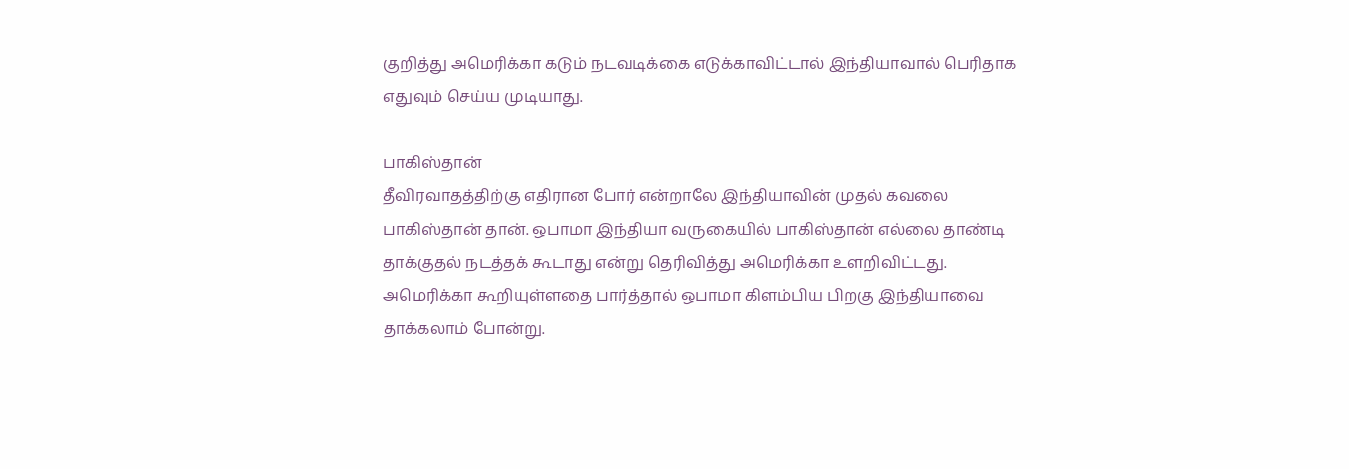குறித்து அமெரிக்கா கடும் நடவடிக்கை எடுக்காவிட்டால் இந்தியாவால் பெரிதாக எதுவும் செய்ய முடியாது.

பாகிஸ்தான்
தீவிரவாதத்திற்கு எதிரான போர் என்றாலே இந்தியாவின் முதல் கவலை பாகிஸ்தான் தான். ஒபாமா இந்தியா வருகையில் பாகிஸ்தான் எல்லை தாண்டி தாக்குதல் நடத்தக் கூடாது என்று தெரிவித்து அமெரிக்கா உளறிவிட்டது.
அமெரிக்கா கூறியுள்ளதை பார்த்தால் ஒபாமா கிளம்பிய பிறகு இந்தியாவை தாக்கலாம் போன்று.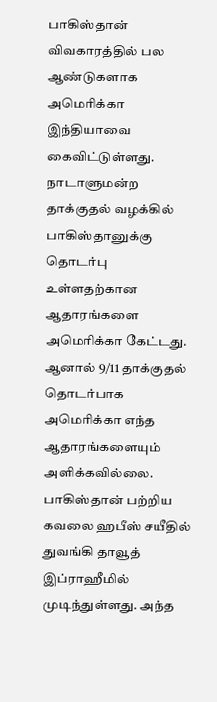பாகிஸ்தான் விவகாரத்தில் பல ஆண்டுகளாக அமெரிக்கா இந்தியாவை கைவிட்டுள்ளது. நாடாளுமன்ற தாக்குதல் வழக்கில் பாகிஸ்தானுக்கு தொடர்பு உள்ளதற்கான ஆதாரங்களை அமெரிக்கா கேட்டது. ஆனால் 9/11 தாக்குதல் தொடர்பாக அமெரிக்கா எந்த ஆதாரங்களையும் அளிக்கவில்லை.
பாகிஸ்தான் பற்றிய கவலை ஹபீஸ் சயீதில் துவங்கி தாவூத் இப்ராஹீமில் முடிந்துள்ளது. அந்த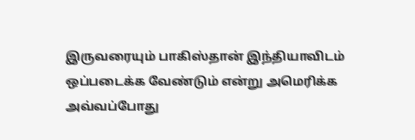இருவரையும் பாகிஸ்தான் இந்தியாவிடம் ஒப்படைக்க வேண்டும் என்று அமெரிக்க அவ்வப்போது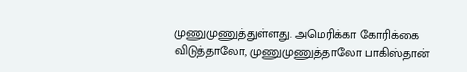முணுமுணுத்துள்ளது. அமெரிக்கா கோரிக்கை விடுத்தாலோ, முணுமுணுத்தாலோ பாகிஸ்தான்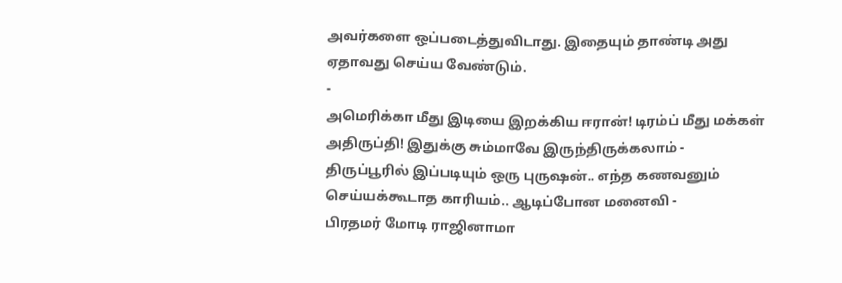அவர்களை ஒப்படைத்துவிடாது. இதையும் தாண்டி அது ஏதாவது செய்ய வேண்டும்.
-
அமெரிக்கா மீது இடியை இறக்கிய ஈரான்! டிரம்ப் மீது மக்கள் அதிருப்தி! இதுக்கு சும்மாவே இருந்திருக்கலாம் -
திருப்பூரில் இப்படியும் ஒரு புருஷன்.. எந்த கணவனும் செய்யக்கூடாத காரியம்.. ஆடிப்போன மனைவி -
பிரதமர் மோடி ராஜினாமா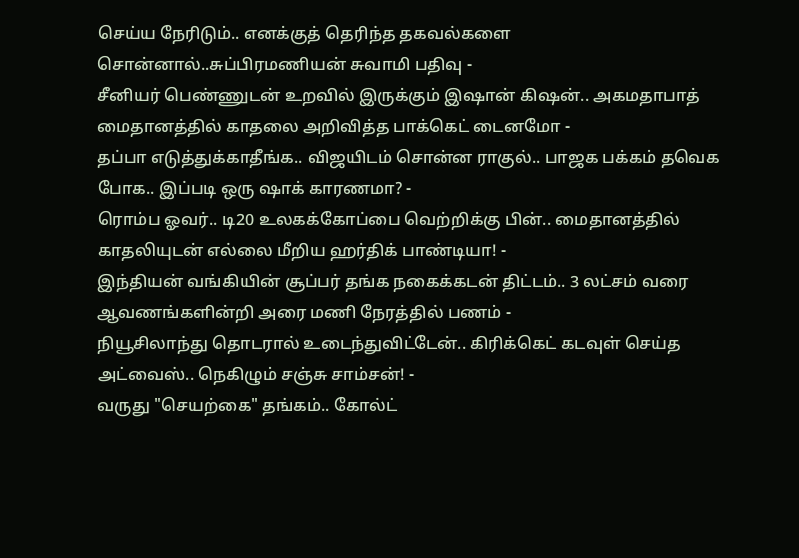செய்ய நேரிடும்.. எனக்குத் தெரிந்த தகவல்களை சொன்னால்..சுப்பிரமணியன் சுவாமி பதிவு -
சீனியர் பெண்ணுடன் உறவில் இருக்கும் இஷான் கிஷன்.. அகமதாபாத் மைதானத்தில் காதலை அறிவித்த பாக்கெட் டைனமோ -
தப்பா எடுத்துக்காதீங்க.. விஜயிடம் சொன்ன ராகுல்.. பாஜக பக்கம் தவெக போக.. இப்படி ஒரு ஷாக் காரணமா? -
ரொம்ப ஓவர்.. டி20 உலகக்கோப்பை வெற்றிக்கு பின்.. மைதானத்தில் காதலியுடன் எல்லை மீறிய ஹர்திக் பாண்டியா! -
இந்தியன் வங்கியின் சூப்பர் தங்க நகைக்கடன் திட்டம்.. 3 லட்சம் வரை ஆவணங்களின்றி அரை மணி நேரத்தில் பணம் -
நியூசிலாந்து தொடரால் உடைந்துவிட்டேன்.. கிரிக்கெட் கடவுள் செய்த அட்வைஸ்.. நெகிழும் சஞ்சு சாம்சன்! -
வருது "செயற்கை" தங்கம்.. கோல்ட்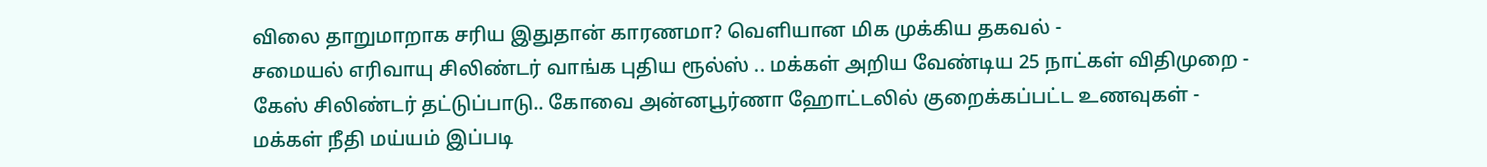விலை தாறுமாறாக சரிய இதுதான் காரணமா? வெளியான மிக முக்கிய தகவல் -
சமையல் எரிவாயு சிலிண்டர் வாங்க புதிய ரூல்ஸ் .. மக்கள் அறிய வேண்டிய 25 நாட்கள் விதிமுறை -
கேஸ் சிலிண்டர் தட்டுப்பாடு.. கோவை அன்னபூர்ணா ஹோட்டலில் குறைக்கப்பட்ட உணவுகள் -
மக்கள் நீதி மய்யம் இப்படி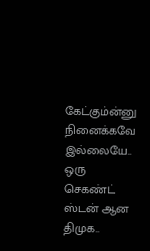கேட்கும்ன்னு நினைக்கவே இல்லையே.. ஒரு செகண்ட் ஸ்டன் ஆன திமுக..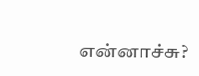என்னாச்சு?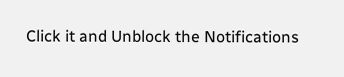Click it and Unblock the Notifications